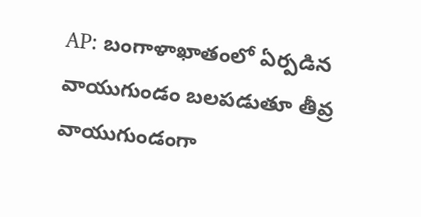AP: బంగాళాఖాతంలో ఏర్పడిన వాయుగుండం బలపడుతూ తీవ్ర వాయుగుండంగా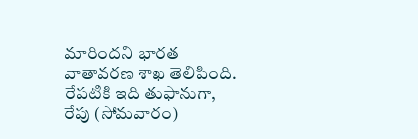మారిందని భారత వాతావరణ శాఖ తెలిపింది. రేపటికి ఇది తుఫానుగా, రేపు (సోమవారం)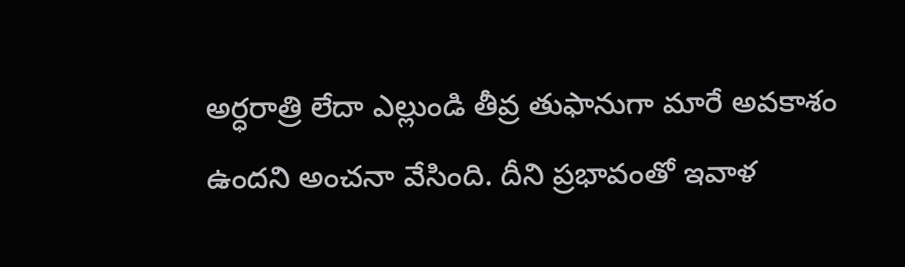అర్ధరాత్రి లేదా ఎల్లుండి తీవ్ర తుఫానుగా మారే అవకాశం ఉందని అంచనా వేసింది. దీని ప్రభావంతో ఇవాళ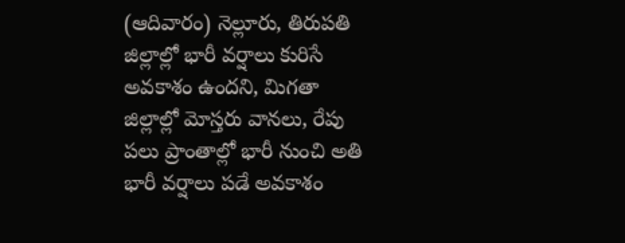(ఆదివారం) నెల్లూరు, తిరుపతి జిల్లాల్లో భారీ వర్షాలు కురిసే అవకాశం ఉందని, మిగతా జిల్లాల్లో మోస్తరు వానలు, రేపు పలు ప్రాంతాల్లో భారీ నుంచి అతి భారీ వర్షాలు పడే అవకాశం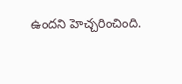ఉందని హెచ్చరించింది.